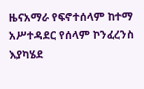ዜናአማራ የፍኖተሰላም ከተማ አሥተዳደር የሰላም ኮንፈረንስ እያካሄደ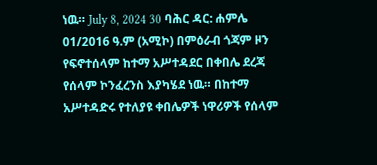ነዉ። July 8, 2024 30 ባሕር ዳር: ሐምሌ 01/2016 ዓ.ም (አሚኮ) በምዕራብ ጎጃም ዞን የፍኖተሰላም ከተማ አሥተዳደር በቀበሌ ደረጃ የሰላም ኮንፈረንስ እያካሄደ ነዉ። በከተማ አሥተዳድሩ የተለያዩ ቀበሌዎች ነዋሪዎች የሰላም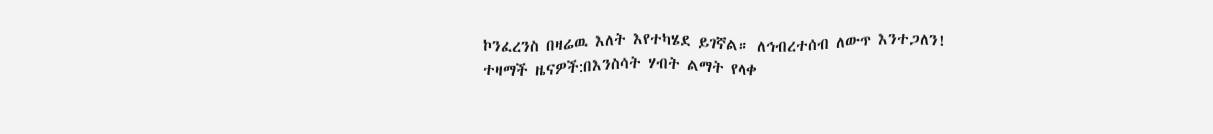ኮንፈረንስ በዛሬዉ እለት እየተካሄደ ይገኛል። ለኅብረተሰብ ለውጥ እንተጋለን! ተዛማች ዜናዎች:በእንስሳት ሃብት ልማት የላቀ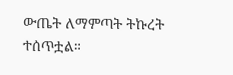ውጤት ለማምጣት ትኩረት ተሰጥቷል።